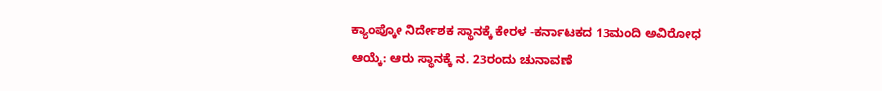ಕ್ಯಾಂಪ್ಕೋ ನಿರ್ದೇಶಕ ಸ್ಥಾನಕ್ಕೆ ಕೇರಳ -ಕರ್ನಾಟಕದ 13ಮಂದಿ ಅವಿರೋಧ ಆಯ್ಕೆ: ಆರು ಸ್ಥಾನಕ್ಕೆ ನ. 23ರಂದು ಚುನಾವಣೆ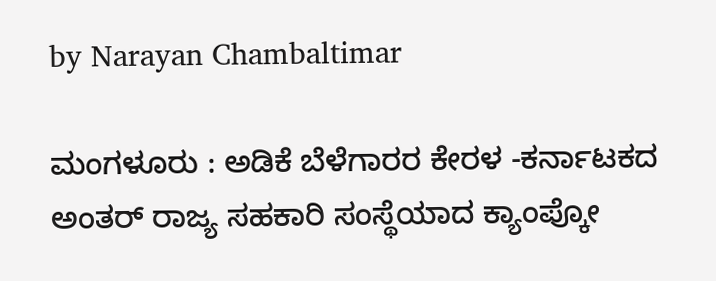by Narayan Chambaltimar

ಮಂಗಳೂರು : ಅಡಿಕೆ ಬೆಳೆಗಾರರ ಕೇರಳ -ಕರ್ನಾಟಕದ ಅಂತರ್ ರಾಜ್ಯ ಸಹಕಾರಿ ಸಂಸ್ಥೆಯಾದ ಕ್ಯಾಂಪ್ಕೋ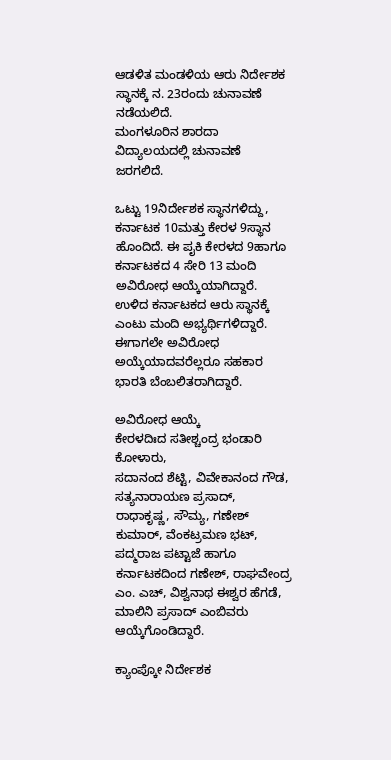ಆಡಳಿತ ಮಂಡಳಿಯ ಆರು ನಿರ್ದೇಶಕ ಸ್ಥಾನಕ್ಕೆ ನ. 23ರಂದು ಚುನಾವಣೆ ನಡೆಯಲಿದೆ.
ಮಂಗಳೂರಿನ ಶಾರದಾ ವಿದ್ಯಾಲಯದಲ್ಲಿ ಚುನಾವಣೆ ಜರಗಲಿದೆ.

ಒಟ್ಟು 19ನಿರ್ದೇಶಕ ಸ್ಥಾನಗಳಿದ್ದು, ಕರ್ನಾಟಕ 10ಮತ್ತು ಕೇರಳ 9ಸ್ಥಾನ ಹೊಂದಿದೆ. ಈ ಪೖಕಿ ಕೇರಳದ 9ಹಾಗೂ ಕರ್ನಾಟಕದ 4 ಸೇರಿ 13 ಮಂದಿ ಅವಿರೋಧ ಆಯ್ಕೆಯಾಗಿದ್ದಾರೆ. ಉಳಿದ ಕರ್ನಾಟಕದ ಆರು ಸ್ಥಾನಕ್ಕೆ ಎಂಟು ಮಂದಿ ಅಭ್ಯರ್ಥಿಗಳಿದ್ದಾರೆ. ಈಗಾಗಲೇ ಅವಿರೋಧ ಅಯ್ಕೆಯಾದವರೆಲ್ಲರೂ ಸಹಕಾರ ಭಾರತಿ ಬೆಂಬಲಿತರಾಗಿದ್ದಾರೆ.

ಅವಿರೋಧ ಆಯ್ಕೆ
ಕೇರಳದಿಃದ ಸತೀಶ್ಚಂದ್ರ ಭಂಡಾರಿ ಕೋಳಾರು,
ಸದಾನಂದ ಶೆಟ್ಟಿ, ವಿವೇಕಾನಂದ ಗೌಡ, ಸತ್ಯನಾರಾಯಣ ಪ್ರಸಾದ್, ರಾಧಾಕೃಷ್ಣ, ಸೌಮ್ಯ, ಗಣೇಶ್ ಕುಮಾರ್, ವೆಂಕಟ್ರಮಣ ಭಟ್, ಪದ್ಮರಾಜ ಪಟ್ಟಾಜೆ ಹಾಗೂ ಕರ್ನಾಟಕದಿಂದ ಗಣೇಶ್, ರಾಘವೇಂದ್ರ ಎಂ. ಎಚ್, ವಿಶ್ವನಾಥ ಈಶ್ವರ ಹೆಗಡೆ, ಮಾಲಿನಿ ಪ್ರಸಾದ್ ಎಂಬಿವರು ಆಯ್ಕೆಗೊಂಡಿದ್ದಾರೆ.

ಕ್ಯಾಂಪ್ಕೋ ನಿರ್ದೇಶಕ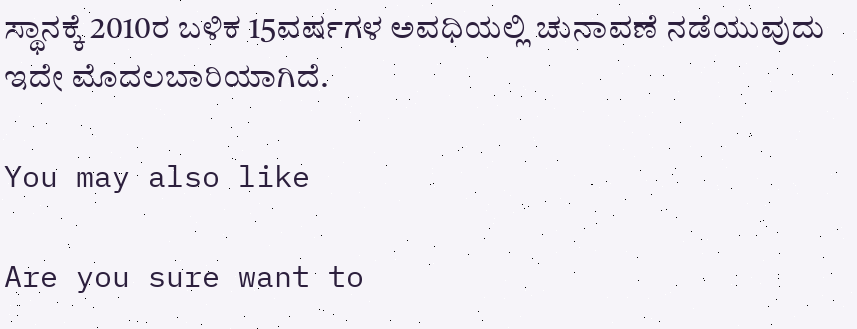ಸ್ಥಾನಕ್ಕೆ 2010ರ ಬಳಿಕ 15ವರ್ಷಗಳ ಅವಧಿಯಲ್ಲಿ ಚುನಾವಣೆ ನಡೆಯುವುದು ಇದೇ ಮೊದಲಬಾರಿಯಾಗಿದೆ.

You may also like

Are you sure want to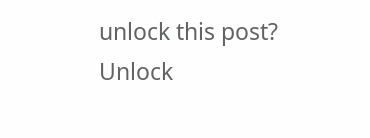unlock this post?
Unlock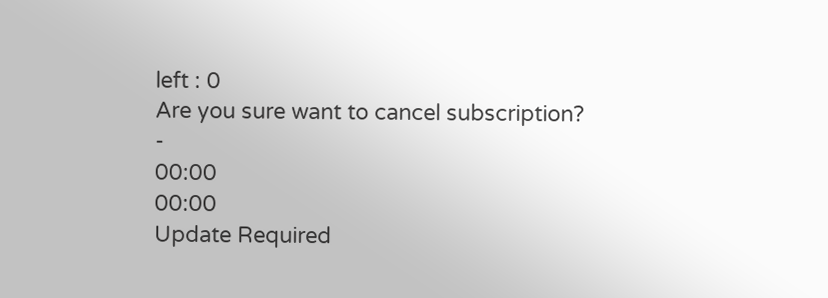left : 0
Are you sure want to cancel subscription?
-
00:00
00:00
Update Required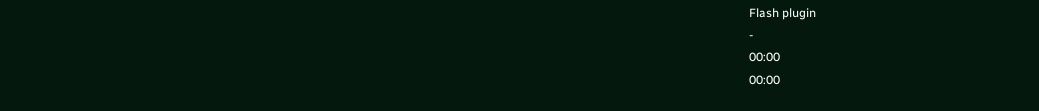Flash plugin
-
00:00
00:00